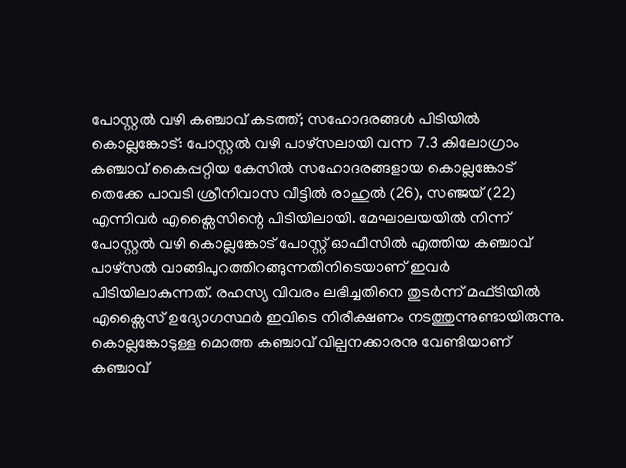പോസ്റ്റൽ വഴി കഞ്ചാവ് കടത്ത്; സഹോദരങ്ങൾ പിടിയിൽ
കൊല്ലങ്കോട്: പോസ്റ്റൽ വഴി പാഴ്സലായി വന്ന 7.3 കിലോഗ്രാം കഞ്ചാവ് കൈപ്പറ്റിയ കേസിൽ സഹോദരങ്ങളായ കൊല്ലങ്കോട് തെക്കേ പാവടി ശ്രീനിവാസ വീട്ടിൽ രാഹുൽ (26), സഞ്ജയ് (22) എന്നിവർ എക്സൈസിന്റെ പിടിയിലായി. മേഘാലയയിൽ നിന്ന് പോസ്റ്റൽ വഴി കൊല്ലങ്കോട് പോസ്റ്റ് ഓഫീസിൽ എത്തിയ കഞ്ചാവ് പാഴ്സൽ വാങ്ങിപുറത്തിറങ്ങുന്നതിനിടെയാണ് ഇവർ പിടിയിലാകുന്നത്. രഹസ്യ വിവരം ലഭിച്ചതിനെ തുടർന്ന് മഫ്ടിയിൽ എക്സൈസ് ഉദ്യോഗസ്ഥർ ഇവിടെ നിരീക്ഷണം നടത്തുന്നുണ്ടായിരുന്നു. കൊല്ലങ്കോടുള്ള മൊത്ത കഞ്ചാവ് വില്പനക്കാരനു വേണ്ടിയാണ് കഞ്ചാവ്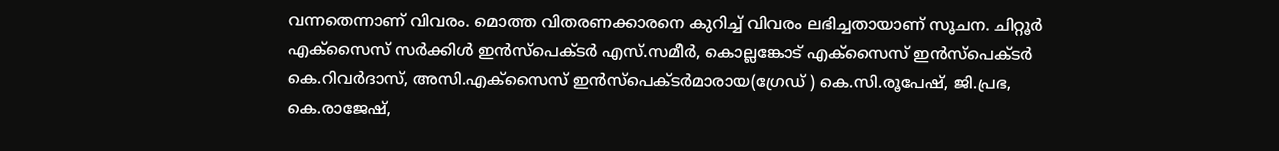വന്നതെന്നാണ് വിവരം. മൊത്ത വിതരണക്കാരനെ കുറിച്ച് വിവരം ലഭിച്ചതായാണ് സൂചന. ചിറ്റൂർ എക്സൈസ് സർക്കിൾ ഇൻസ്പെക്ടർ എസ്.സമീർ, കൊല്ലങ്കോട് എക്സൈസ് ഇൻസ്പെക്ടർ കെ.റിവർദാസ്, അസി.എക്സൈസ് ഇൻസ്പെക്ടർമാരായ(ഗ്രേഡ് ) കെ.സി.രൂപേഷ്, ജി.പ്രഭ, കെ.രാജേഷ്,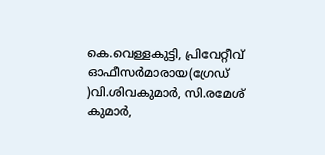കെ.വെള്ളകുട്ടി, പ്രിവേറ്റീവ് ഓഫീസർമാരായ(ഗ്രേഡ് )വി.ശിവകുമാർ, സി.രമേശ് കുമാർ,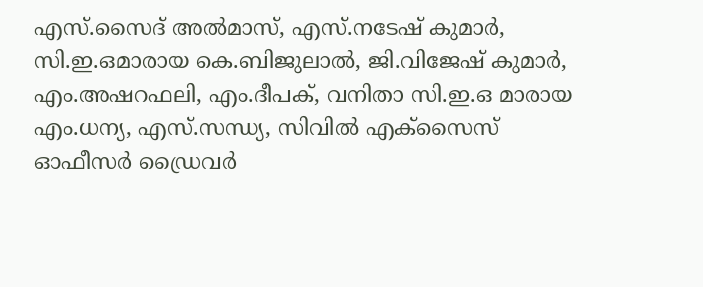എസ്.സൈദ് അൽമാസ്, എസ്.നടേഷ് കുമാർ, സി.ഇ.ഒമാരായ കെ.ബിജുലാൽ, ജി.വിജേഷ് കുമാർ, എം.അഷറഫലി, എം.ദീപക്, വനിതാ സി.ഇ.ഒ മാരായ എം.ധന്യ, എസ്.സന്ധ്യ, സിവിൽ എക്സൈസ് ഓഫീസർ ഡ്രൈവർ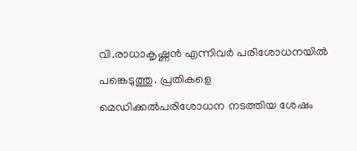വി.രാധാകൃഷ്ണൻ എന്നിവർ പരിശോധനയിൽ പങ്കെടുത്തു. പ്രതികളെ മെഡിക്കൽപരിശോധന നടത്തിയ ശേഷം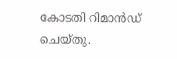കോടതി റിമാൻഡ് ചെയ്തു.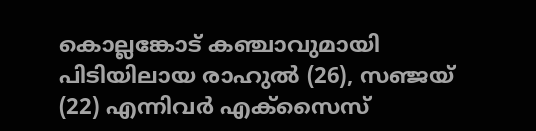കൊല്ലങ്കോട് കഞ്ചാവുമായി പിടിയിലായ രാഹുൽ (26), സഞ്ജയ് (22) എന്നിവർ എക്സൈസ്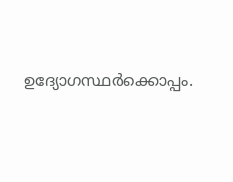ഉദ്യോഗസ്ഥർക്കൊപ്പം.